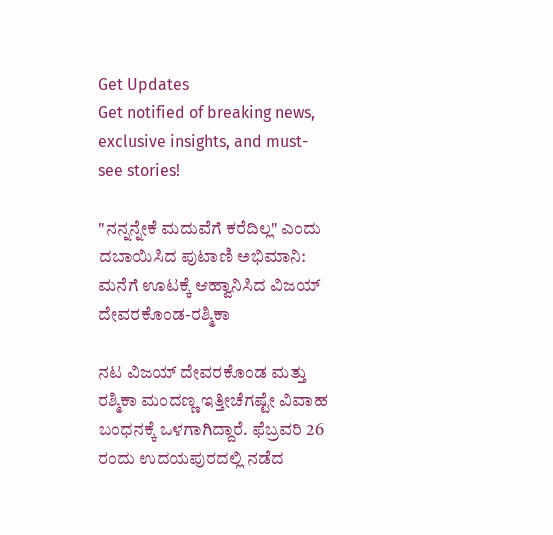Get Updates
Get notified of breaking news, exclusive insights, and must-see stories!

"ನನ್ನನ್ನೇಕೆ ಮದುವೆಗೆ ಕರೆದಿಲ್ಲ" ಎಂದು ದಬಾಯಿಸಿದ ಪುಟಾಣಿ ಅಭಿಮಾನಿ: ಮನೆಗೆ ಊಟಕ್ಕೆ ಆಹ್ವಾನಿಸಿದ ವಿಜಯ್ ದೇವರಕೊಂಡ-ರಶ್ಮಿಕಾ

ನಟ ವಿಜಯ್ ದೇವರಕೊಂಡ ಮತ್ತು ರಶ್ಮಿಕಾ ಮಂದಣ್ಣ ಇತ್ತೀಚೆಗಷ್ಟೇ ವಿವಾಹ ಬಂಧನಕ್ಕೆ ಒಳಗಾಗಿದ್ದಾರೆ. ಫೆಬ್ರವರಿ 26 ರಂದು ಉದಯಪುರದಲ್ಲಿ ನಡೆದ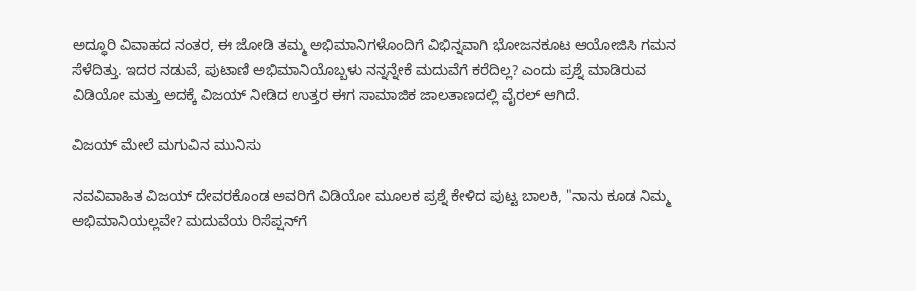ಅದ್ಧೂರಿ ವಿವಾಹದ ನಂತರ, ಈ ಜೋಡಿ ತಮ್ಮ ಅಭಿಮಾನಿಗಳೊಂದಿಗೆ ವಿಭಿನ್ನವಾಗಿ ಭೋಜನಕೂಟ ಆಯೋಜಿಸಿ ಗಮನ ಸೆಳೆದಿತ್ತು. ಇದರ ನಡುವೆ, ಪುಟಾಣಿ ಅಭಿಮಾನಿಯೊಬ್ಬಳು ನನ್ನನ್ನೇಕೆ ಮದುವೆಗೆ ಕರೆದಿಲ್ಲ? ಎಂದು ಪ್ರಶ್ನೆ ಮಾಡಿರುವ ವಿಡಿಯೋ ಮತ್ತು ಅದಕ್ಕೆ ವಿಜಯ್ ನೀಡಿದ ಉತ್ತರ ಈಗ ಸಾಮಾಜಿಕ ಜಾಲತಾಣದಲ್ಲಿ ವೈರಲ್ ಆಗಿದೆ.

ವಿಜಯ್‌ ಮೇಲೆ ಮಗುವಿನ ಮುನಿಸು

ನವವಿವಾಹಿತ ವಿಜಯ್ ದೇವರಕೊಂಡ ಅವರಿಗೆ ವಿಡಿಯೋ ಮೂಲಕ ಪ್ರಶ್ನೆ ಕೇಳಿದ ಪುಟ್ಟ ಬಾಲಕಿ, "ನಾನು ಕೂಡ ನಿಮ್ಮ ಅಭಿಮಾನಿಯಲ್ಲವೇ? ಮದುವೆಯ ರಿಸೆಪ್ಷನ್‌ಗೆ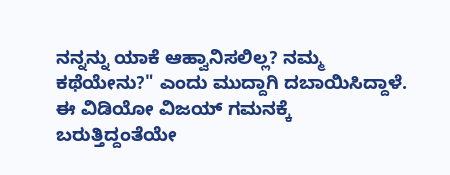ನನ್ನನ್ನು ಯಾಕೆ ಆಹ್ವಾನಿಸಲಿಲ್ಲ? ನಮ್ಮ ಕಥೆಯೇನು?" ಎಂದು ಮುದ್ದಾಗಿ ದಬಾಯಿಸಿದ್ದಾಳೆ. ಈ ವಿಡಿಯೋ ವಿಜಯ್ ಗಮನಕ್ಕೆ ಬರುತ್ತಿದ್ದಂತೆಯೇ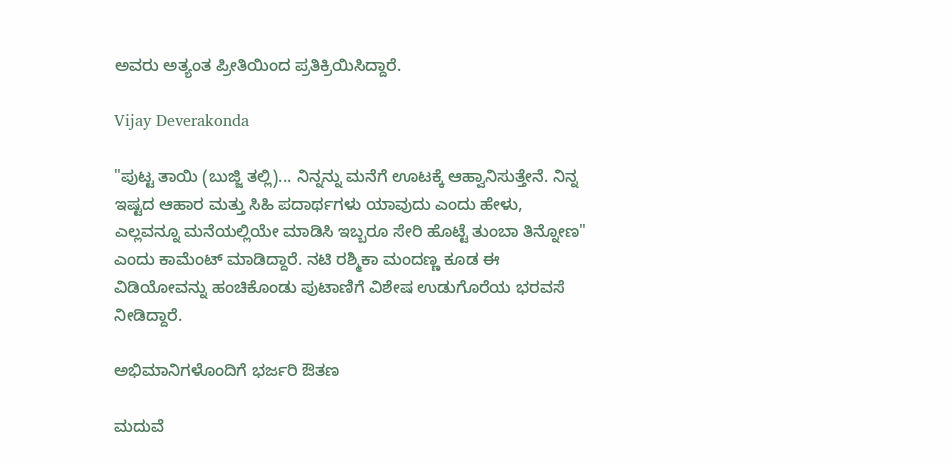ಅವರು ಅತ್ಯಂತ ಪ್ರೀತಿಯಿಂದ ಪ್ರತಿಕ್ರಿಯಿಸಿದ್ದಾರೆ.

Vijay Deverakonda

"ಪುಟ್ಟ ತಾಯಿ (ಬುಜ್ಜಿ ತಲ್ಲಿ)... ನಿನ್ನನ್ನು ಮನೆಗೆ ಊಟಕ್ಕೆ ಆಹ್ವಾನಿಸುತ್ತೇನೆ. ನಿನ್ನ ಇಷ್ಟದ ಆಹಾರ ಮತ್ತು ಸಿಹಿ ಪದಾರ್ಥಗಳು ಯಾವುದು ಎಂದು ಹೇಳು, ಎಲ್ಲವನ್ನೂ ಮನೆಯಲ್ಲಿಯೇ ಮಾಡಿಸಿ ಇಬ್ಬರೂ ಸೇರಿ ಹೊಟ್ಟೆ ತುಂಬಾ ತಿನ್ನೋಣ" ಎಂದು ಕಾಮೆಂಟ್ ಮಾಡಿದ್ದಾರೆ. ನಟಿ ರಶ್ಮಿಕಾ ಮಂದಣ್ಣ ಕೂಡ ಈ ವಿಡಿಯೋವನ್ನು ಹಂಚಿಕೊಂಡು ಪುಟಾಣಿಗೆ ವಿಶೇಷ ಉಡುಗೊರೆಯ ಭರವಸೆ ನೀಡಿದ್ದಾರೆ.

ಅಭಿಮಾನಿಗಳೊಂದಿಗೆ ಭರ್ಜರಿ ಔತಣ

ಮದುವೆ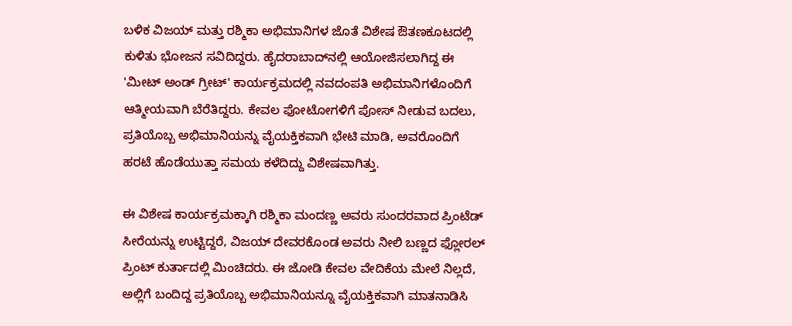ಬಳಿಕ ವಿಜಯ್ ಮತ್ತು ರಶ್ಮಿಕಾ ಅಭಿಮಾನಿಗಳ ಜೊತೆ ವಿಶೇಷ ಔತಣಕೂಟದಲ್ಲಿ ಕುಳಿತು ಭೋಜನ ಸವಿದಿದ್ದರು. ಹೈದರಾಬಾದ್‌ನಲ್ಲಿ ಆಯೋಜಿಸಲಾಗಿದ್ದ ಈ 'ಮೀಟ್ ಅಂಡ್ ಗ್ರೀಟ್' ಕಾರ್ಯಕ್ರಮದಲ್ಲಿ ನವದಂಪತಿ ಅಭಿಮಾನಿಗಳೊಂದಿಗೆ ಆತ್ಮೀಯವಾಗಿ ಬೆರೆತಿದ್ದರು. ಕೇವಲ ಫೋಟೋಗಳಿಗೆ ಪೋಸ್ ನೀಡುವ ಬದಲು, ಪ್ರತಿಯೊಬ್ಬ ಅಭಿಮಾನಿಯನ್ನು ವೈಯಕ್ತಿಕವಾಗಿ ಭೇಟಿ ಮಾಡಿ, ಅವರೊಂದಿಗೆ ಹರಟೆ ಹೊಡೆಯುತ್ತಾ ಸಮಯ ಕಳೆದಿದ್ದು ವಿಶೇಷವಾಗಿತ್ತು.

ಈ ವಿಶೇಷ ಕಾರ್ಯಕ್ರಮಕ್ಕಾಗಿ ರಶ್ಮಿಕಾ ಮಂದಣ್ಣ ಅವರು ಸುಂದರವಾದ ಪ್ರಿಂಟೆಡ್ ಸೀರೆಯನ್ನು ಉಟ್ಟಿದ್ದರೆ, ವಿಜಯ್ ದೇವರಕೊಂಡ ಅವರು ನೀಲಿ ಬಣ್ಣದ ಫ್ಲೋರಲ್ ಪ್ರಿಂಟ್ ಕುರ್ತಾದಲ್ಲಿ ಮಿಂಚಿದರು. ಈ ಜೋಡಿ ಕೇವಲ ವೇದಿಕೆಯ ಮೇಲೆ ನಿಲ್ಲದೆ, ಅಲ್ಲಿಗೆ ಬಂದಿದ್ದ ಪ್ರತಿಯೊಬ್ಬ ಅಭಿಮಾನಿಯನ್ನೂ ವೈಯಕ್ತಿಕವಾಗಿ ಮಾತನಾಡಿಸಿ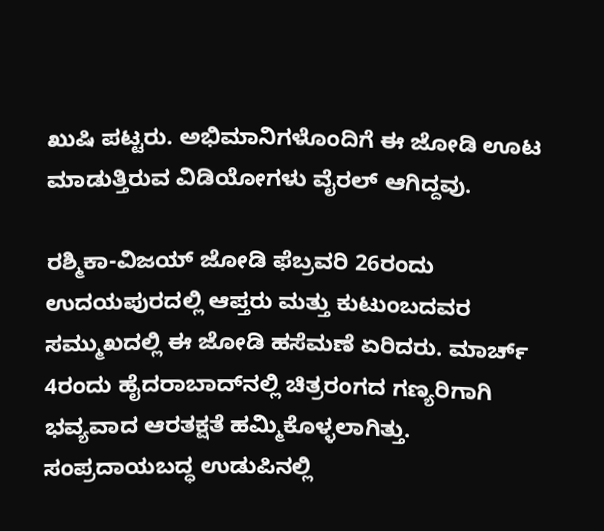ಖುಷಿ ಪಟ್ಟರು. ಅಭಿಮಾನಿಗಳೊಂದಿಗೆ ಈ ಜೋಡಿ ಊಟ ಮಾಡುತ್ತಿರುವ ವಿಡಿಯೋಗಳು ವೈರಲ್‌ ಆಗಿದ್ದವು.

ರಶ್ಮಿಕಾ-ವಿಜಯ್‌ ಜೋಡಿ ಫೆಬ್ರವರಿ 26ರಂದು ಉದಯಪುರದಲ್ಲಿ ಆಪ್ತರು ಮತ್ತು ಕುಟುಂಬದವರ ಸಮ್ಮುಖದಲ್ಲಿ ಈ ಜೋಡಿ ಹಸೆಮಣೆ ಏರಿದರು. ಮಾರ್ಚ್ 4ರಂದು ಹೈದರಾಬಾದ್‌ನಲ್ಲಿ ಚಿತ್ರರಂಗದ ಗಣ್ಯರಿಗಾಗಿ ಭವ್ಯವಾದ ಆರತಕ್ಷತೆ ಹಮ್ಮಿಕೊಳ್ಳಲಾಗಿತ್ತು. ಸಂಪ್ರದಾಯಬದ್ಧ ಉಡುಪಿನಲ್ಲಿ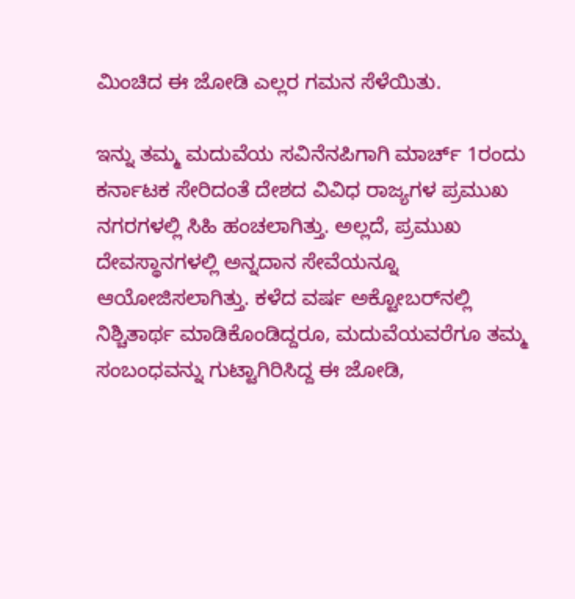ಮಿಂಚಿದ ಈ ಜೋಡಿ ಎಲ್ಲರ ಗಮನ ಸೆಳೆಯಿತು.

ಇನ್ನು ತಮ್ಮ ಮದುವೆಯ ಸವಿನೆನಪಿಗಾಗಿ ಮಾರ್ಚ್ 1ರಂದು ಕರ್ನಾಟಕ ಸೇರಿದಂತೆ ದೇಶದ ವಿವಿಧ ರಾಜ್ಯಗಳ ಪ್ರಮುಖ ನಗರಗಳಲ್ಲಿ ಸಿಹಿ ಹಂಚಲಾಗಿತ್ತು. ಅಲ್ಲದೆ, ಪ್ರಮುಖ ದೇವಸ್ಥಾನಗಳಲ್ಲಿ ಅನ್ನದಾನ ಸೇವೆಯನ್ನೂ ಆಯೋಜಿಸಲಾಗಿತ್ತು. ಕಳೆದ ವರ್ಷ ಅಕ್ಟೋಬರ್‌ನಲ್ಲಿ ನಿಶ್ಚಿತಾರ್ಥ ಮಾಡಿಕೊಂಡಿದ್ದರೂ, ಮದುವೆಯವರೆಗೂ ತಮ್ಮ ಸಂಬಂಧವನ್ನು ಗುಟ್ಟಾಗಿರಿಸಿದ್ದ ಈ ಜೋಡಿ,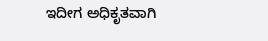ಇದೀಗ ಅಧಿಕೃತವಾಗಿ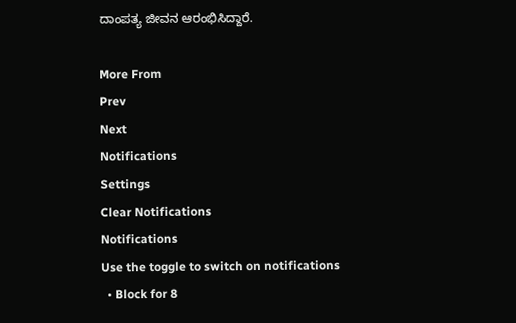ದಾಂಪತ್ಯ ಜೀವನ ಆರಂಭಿಸಿದ್ದಾರೆ.

More From
Prev
Next
Notifications
Settings
Clear Notifications
Notifications
Use the toggle to switch on notifications
  • Block for 8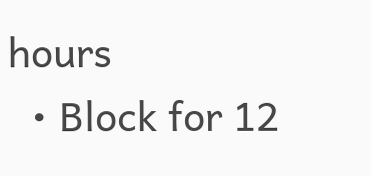hours
  • Block for 12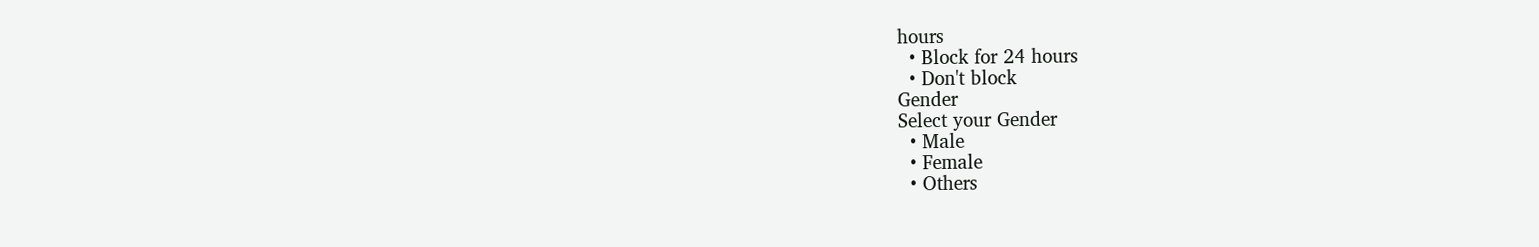hours
  • Block for 24 hours
  • Don't block
Gender
Select your Gender
  • Male
  • Female
  • Others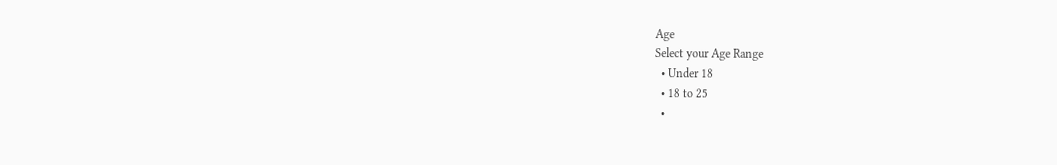Age
Select your Age Range
  • Under 18
  • 18 to 25
  •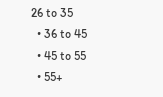26 to 35
  • 36 to 45
  • 45 to 55
  • 55+